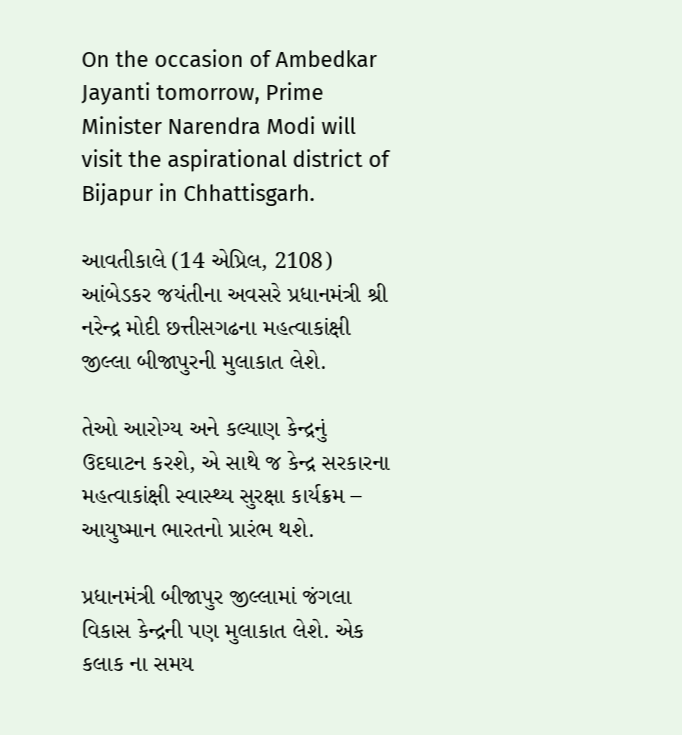On the occasion of Ambedkar Jayanti tomorrow, Prime Minister Narendra Modi will visit the aspirational district of Bijapur in Chhattisgarh.

આવતીકાલે (14 એપ્રિલ, 2108) આંબેડકર જયંતીના અવસરે પ્રધાનમંત્રી શ્રી નરેન્દ્ર મોદી છત્તીસગઢના મહત્વાકાંક્ષી જીલ્લા બીજાપુરની મુલાકાત લેશે.

તેઓ આરોગ્ય અને કલ્યાણ કેન્દ્રનું ઉદઘાટન કરશે, એ સાથે જ કેન્દ્ર સરકારના મહત્વાકાંક્ષી સ્વાસ્થ્ય સુરક્ષા કાર્યક્રમ – આયુષ્માન ભારતનો પ્રારંભ થશે.

પ્રધાનમંત્રી બીજાપુર જીલ્લામાં જંગલા વિકાસ કેન્દ્રની પણ મુલાકાત લેશે. એક કલાક ના સમય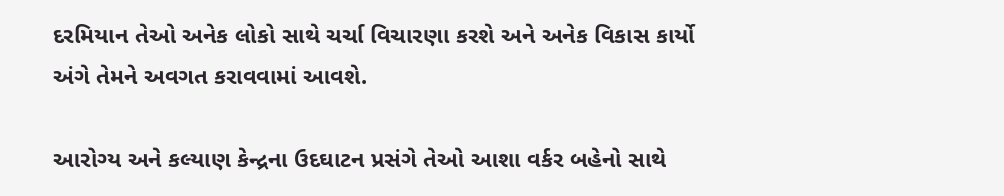દરમિયાન તેઓ અનેક લોકો સાથે ચર્ચા વિચારણા કરશે અને અનેક વિકાસ કાર્યો અંગે તેમને અવગત કરાવવામાં આવશે.

આરોગ્ય અને કલ્યાણ કેન્દ્રના ઉદઘાટન પ્રસંગે તેઓ આશા વર્કર બહેનો સાથે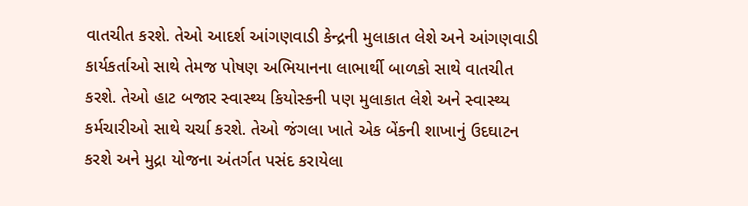વાતચીત કરશે. તેઓ આદર્શ આંગણવાડી કેન્દ્રની મુલાકાત લેશે અને આંગણવાડી કાર્યકર્તાઓ સાથે તેમજ પોષણ અભિયાનના લાભાર્થી બાળકો સાથે વાતચીત કરશે. તેઓ હાટ બજાર સ્વાસ્થ્ય કિયોસ્કની પણ મુલાકાત લેશે અને સ્વાસ્થ્ય કર્મચારીઓ સાથે ચર્ચા કરશે. તેઓ જંગલા ખાતે એક બેંકની શાખાનું ઉદઘાટન કરશે અને મુદ્રા યોજના અંતર્ગત પસંદ કરાયેલા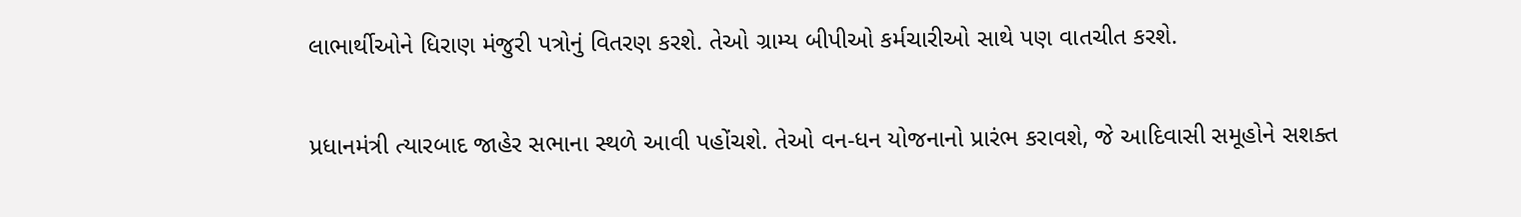લાભાર્થીઓને ધિરાણ મંજુરી પત્રોનું વિતરણ કરશે. તેઓ ગ્રામ્ય બીપીઓ કર્મચારીઓ સાથે પણ વાતચીત કરશે.

પ્રધાનમંત્રી ત્યારબાદ જાહેર સભાના સ્થળે આવી પહોંચશે. તેઓ વન-ધન યોજનાનો પ્રારંભ કરાવશે, જે આદિવાસી સમૂહોને સશક્ત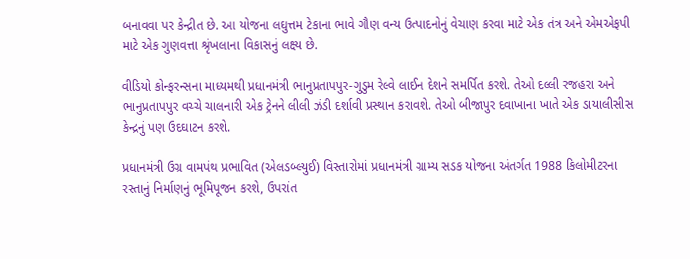બનાવવા પર કેન્દ્રીત છે. આ યોજના લઘુત્તમ ટેકાના ભાવે ગૌણ વન્ય ઉત્પાદનોનું વેચાણ કરવા માટે એક તંત્ર અને એમએફપી માટે એક ગુણવત્તા શ્રૃંખલાના વિકાસનું લક્ષ્ય છે.

વીડિયો કોન્ફરન્સના માધ્યમથી પ્રધાનમંત્રી ભાનુપ્રતાપપુર-ગુડુમ રેલ્વે લાઈન દેશને સમર્પિત કરશે. તેઓ દલ્લી રજહરા અને ભાનુપ્રતાપપુર વચ્ચે ચાલનારી એક ટ્રેનને લીલી ઝંડી દર્શાવી પ્રસ્થાન કરાવશે. તેઓ બીજાપુર દવાખાના ખાતે એક ડાયાલીસીસ કેન્દ્રનું પણ ઉદઘાટન કરશે.

પ્રધાનમંત્રી ઉગ્ર વામપંથ પ્રભાવિત (એલડબ્લ્યુઈ) વિસ્તારોમાં પ્રધાનમંત્રી ગ્રામ્ય સડક યોજના અંતર્ગત 1988 કિલોમીટરના રસ્તાનું નિર્માણનું ભૂમિપૂજન કરશે, ઉપરાંત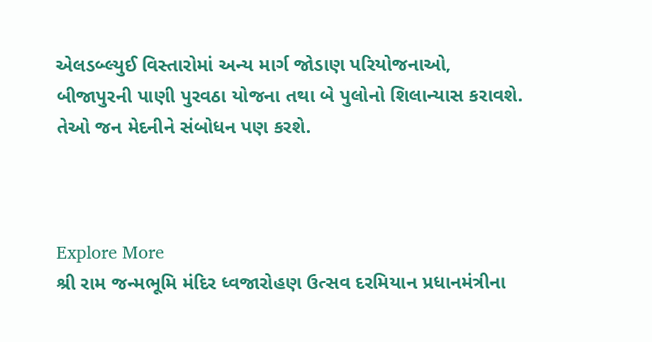એલડબ્લ્યુઈ વિસ્તારોમાં અન્ય માર્ગ જોડાણ પરિયોજનાઓ, બીજાપુરની પાણી પુરવઠા યોજના તથા બે પુલોનો શિલાન્યાસ કરાવશે. તેઓ જન મેદનીને સંબોધન પણ કરશે.



Explore More
શ્રી રામ જન્મભૂમિ મંદિર ધ્વજારોહણ ઉત્સવ દરમિયાન પ્રધાનમંત્રીના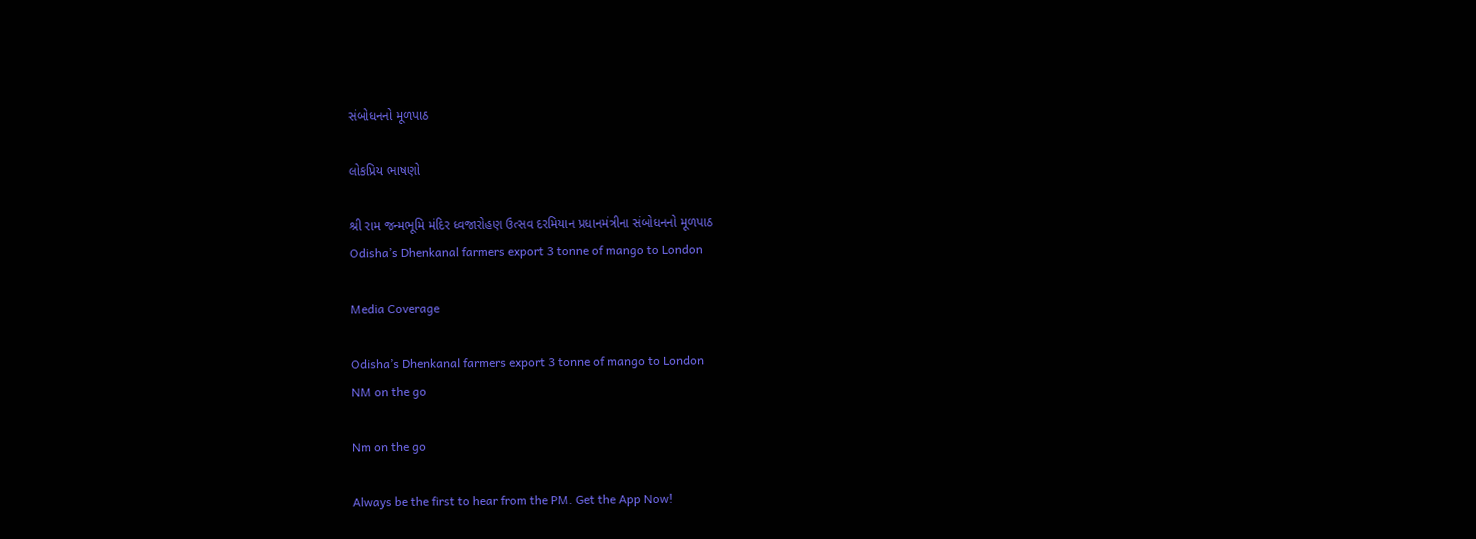સંબોધનનો મૂળપાઠ

લોકપ્રિય ભાષણો

શ્રી રામ જન્મભૂમિ મંદિર ધ્વજારોહણ ઉત્સવ દરમિયાન પ્રધાનમંત્રીના સંબોધનનો મૂળપાઠ
Odisha’s Dhenkanal farmers export 3 tonne of mango to London

Media Coverage

Odisha’s Dhenkanal farmers export 3 tonne of mango to London
NM on the go

Nm on the go

Always be the first to hear from the PM. Get the App Now!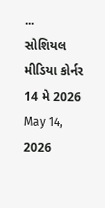...
સોશિયલ મીડિયા કોર્નર 14 મે 2026
May 14, 2026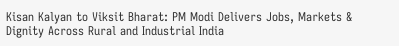Kisan Kalyan to Viksit Bharat: PM Modi Delivers Jobs, Markets & Dignity Across Rural and Industrial India